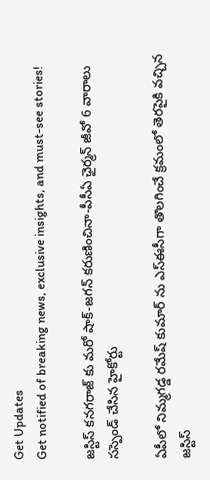Get Updates
Get notified of breaking news, exclusive insights, and must-see stories!

జస్టిస్ కనగరాజ్ కు మరో షాక్-జగన్ కరుణించినా-పీసీఏ ఛైర్మన్ జీవో 6 వారాలు సస్పెండ్ చేసిన హైకోర్టు

ఏపీలో నిమ్మగడ్డ రమేష్ కుమార్ ను ఎస్ఈసీగా తొలగించే క్రమంలో తెరపైకి వచ్చిన జస్టిస్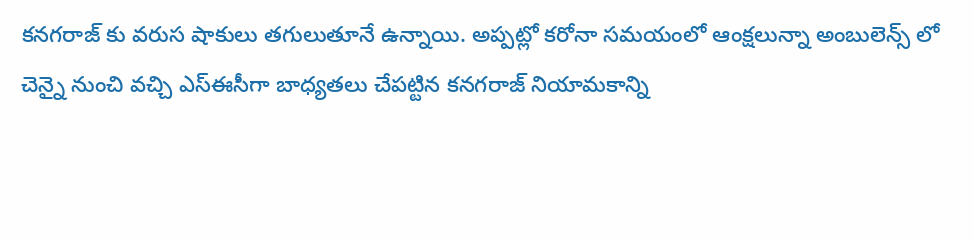కనగరాజ్ కు వరుస షాకులు తగులుతూనే ఉన్నాయి. అప్పట్లో కరోనా సమయంలో ఆంక్షలున్నా అంబులెన్స్ లో చెన్నై నుంచి వచ్చి ఎస్ఈసీగా బాధ్యతలు చేపట్టిన కనగరాజ్ నియామకాన్ని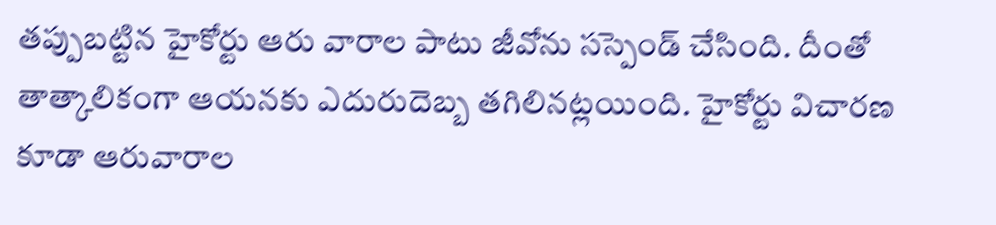తప్పుబట్టిన హైకోర్టు ఆరు వారాల పాటు జీవోను సస్పెండ్ చేసింది. దీంతో తాత్కాలికంగా ఆయనకు ఎదురుదెబ్బ తగిలినట్లయింది. హైకోర్టు విచారణ కూడా ఆరువారాల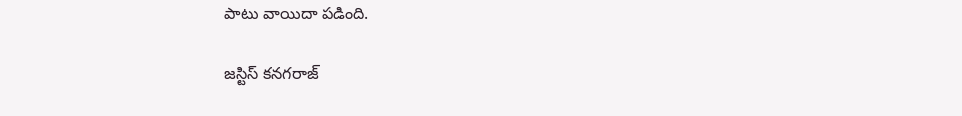పాటు వాయిదా పడింది.

జస్టిస్ కనగరాజ్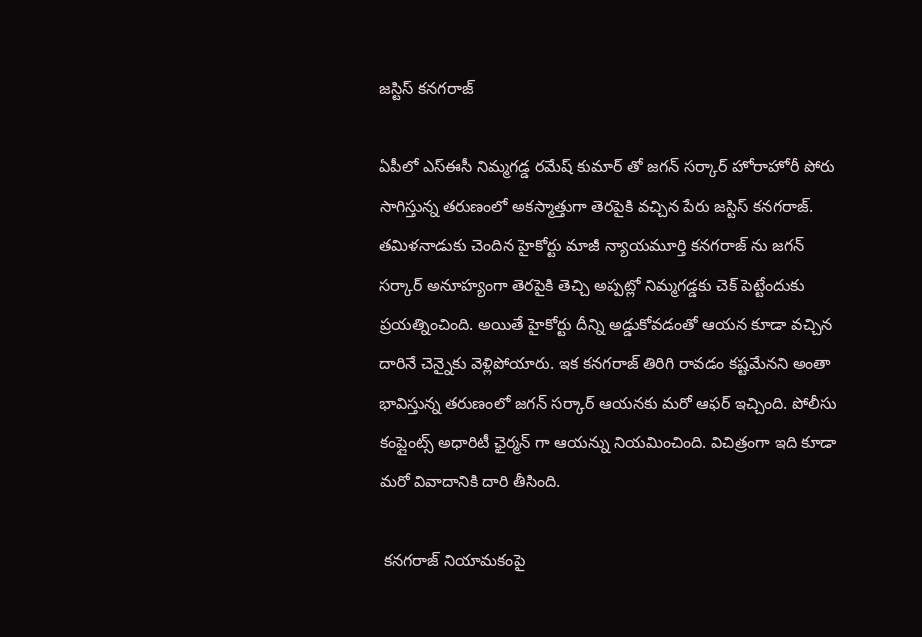జస్టిస్ కనగరాజ్

ఏపీలో ఎస్ఈసీ నిమ్మగడ్డ రమేష్ కుమార్ తో జగన్ సర్కార్ హోరాహోరీ పోరు సాగిస్తున్న తరుణంలో అకస్మాత్తుగా తెరపైకి వచ్చిన పేరు జస్టిస్ కనగరాజ్. తమిళనాడుకు చెందిన హైకోర్టు మాజీ న్యాయమూర్తి కనగరాజ్ ను జగన్ సర్కార్ అనూహ్యంగా తెరపైకి తెచ్చి అప్పట్లో నిమ్మగడ్డకు చెక్ పెట్టేందుకు ప్రయత్నించింది. అయితే హైకోర్టు దీన్ని అడ్డుకోవడంతో ఆయన కూడా వచ్చిన దారినే చెన్నైకు వెళ్లిపోయారు. ఇక కనగరాజ్ తిరిగి రావడం కష్టమేనని అంతా భావిస్తున్న తరుణంలో జగన్ సర్కార్ ఆయనకు మరో ఆఫర్ ఇచ్చింది. పోలీసు కంప్లైంట్స్ అధారిటీ ఛైర్మన్ గా ఆయన్ను నియమించింది. విచిత్రంగా ఇది కూడా మరో వివాదానికి దారి తీసింది.

 కనగరాజ్ నియామకంపై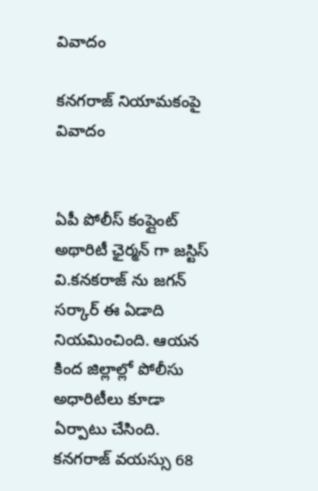వివాదం

కనగరాజ్ నియామకంపై వివాదం


ఏపీ పోలీస్ కంప్లైంట్ అథారిటీ ఛైర్మన్ గా జస్టిస్ వి.కనకరాజ్ ను జగన్ సర్కార్ ఈ ఏడాది నియమించింది. ఆయన కింద జిల్లాల్లో పోలీసు అధారిటీలు కూడా ఏర్పాటు చేసింది. కనగరాజ్ వయస్సు 68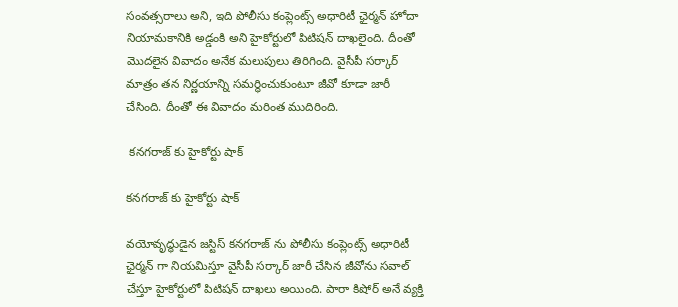సంవత్సరాలు అని, ఇది పోలీసు కంప్లెంట్స్ అధారిటీ ఛైర్మన్ హోదా నియామకానికి అడ్డంకి అని హైకోర్టులో పిటిషన్ దాఖలైంది. దీంతో మొదలైన వివాదం అనేక మలుపులు తిరిగింది. వైసీపీ సర్కార్ మాత్రం తన నిర్ణయాన్ని సమర్ధించుకుంటూ జీవో కూడా జారీ చేసింది. దీంతో ఈ వివాదం మరింత ముదిరింది.

 కనగరాజ్ కు హైకోర్టు షాక్

కనగరాజ్ కు హైకోర్టు షాక్

వయోవృద్ధుడైన జస్టిస్ కనగరాజ్ ను పోలీసు కంప్లెంట్స్ అధారిటీ ఛైర్మన్ గా నియమిస్తూ వైసీపీ సర్కార్ జారీ చేసిన జీవోను సవాల్ చేస్తూ హైకోర్టులో పిటిషన్ దాఖలు అయింది. పారా కిషోర్ అనే వ్యక్తి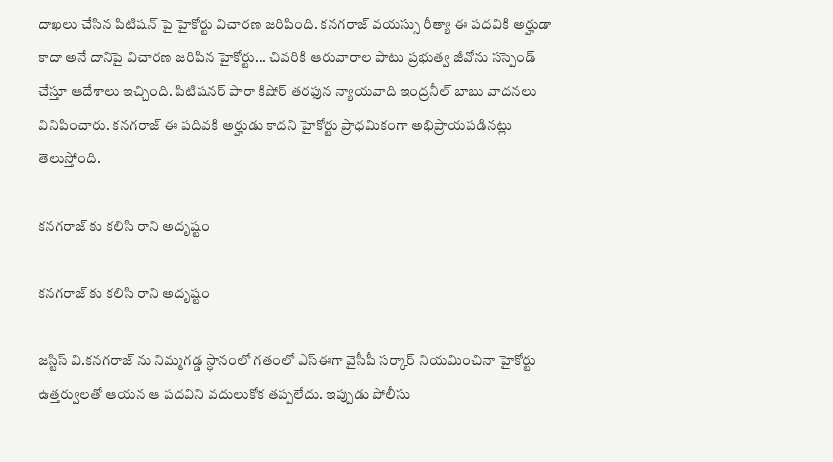దాఖలు చేసిన పిటిషన్ పై హైకోర్టు విచారణ జరిపింది. కనగరాజ్ వయస్సు రీత్యా ఈ పదవికి అర్హుడా కాదా అనే దానిపై విచారణ జరిపిన హైకోర్టు... చివరికి ఆరువారాల పాటు ప్రభుత్వ జీవోను సస్పెండ్ చేస్తూ ఆదేశాలు ఇచ్చింది. పిటిషనర్ పారా కిషోర్ తరఫున న్యాయవాది ఇంద్రనీల్ బాబు వాదనలు వినిపించారు. కనగరాజ్ ఈ పదివకి అర్హుడు కాదని హైకోర్టు ప్రాధమికంగా అభిప్రాయపడినట్లు తెలుస్తోంది.

కనగరాజ్ కు కలిసి రాని అదృష్టం

కనగరాజ్ కు కలిసి రాని అదృష్టం

జస్టిస్ వి.కనగరాజ్ ను నిమ్మగడ్డ స్ధానంలో గతంలో ఎస్ఈగా వైసీపీ సర్కార్ నియమించినా హైకోర్టు ఉత్తర్వులతో ఆయన ఆ పదవిని వదులుకోక తప్పలేదు. ఇప్పుడు పోలీసు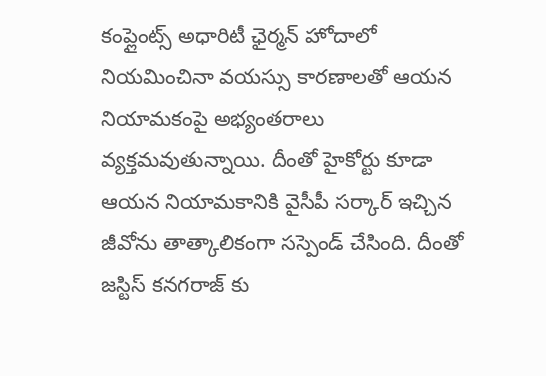కంప్లైంట్స్ అధారిటీ ఛైర్మన్ హోదాలో నియమించినా వయస్సు కారణాలతో ఆయన నియామకంపై అభ్యంతరాలు వ్యక్తమవుతున్నాయి. దీంతో హైకోర్టు కూడా ఆయన నియామకానికి వైసీపీ సర్కార్ ఇచ్చిన జీవోను తాత్కాలికంగా సస్పెండ్ చేసింది. దీంతో జస్టిస్ కనగరాజ్ కు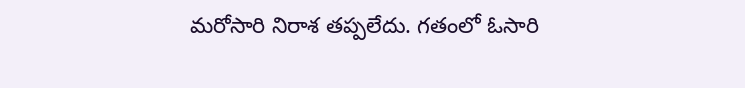మరోసారి నిరాశ తప్పలేదు. గతంలో ఓసారి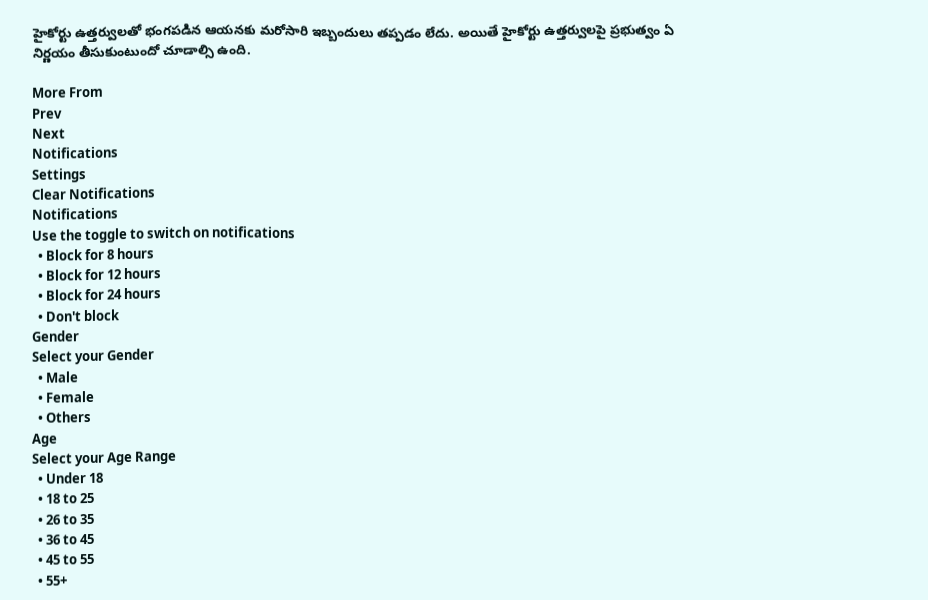హైకోర్టు ఉత్తర్వులతో భంగపడిన ఆయనకు మరోసారి ఇబ్బందులు తప్పడం లేదు. అయితే హైకోర్టు ఉత్తర్వులపై ప్రభుత్వం ఏ నిర్ణయం తీసుకుంటుందో చూడాల్సి ఉంది.

More From
Prev
Next
Notifications
Settings
Clear Notifications
Notifications
Use the toggle to switch on notifications
  • Block for 8 hours
  • Block for 12 hours
  • Block for 24 hours
  • Don't block
Gender
Select your Gender
  • Male
  • Female
  • Others
Age
Select your Age Range
  • Under 18
  • 18 to 25
  • 26 to 35
  • 36 to 45
  • 45 to 55
  • 55+